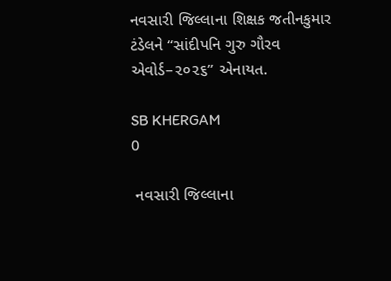નવસારી જિલ્લાના શિક્ષક જતીનકુમાર ટંડેલને “સાંદીપનિ ગુરુ ગૌરવ એવોર્ડ–૨૦૨૬” એનાયત.

SB KHERGAM
0

 નવસારી જિલ્લાના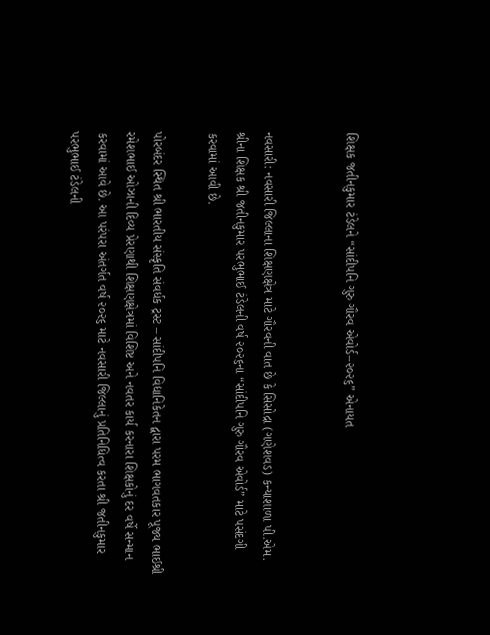શિક્ષક જતીનકુમાર ટંડેલને “સાંદીપનિ ગુરુ ગૌરવ એવોર્ડ–૨૦૨૬” એનાયત


નવસારી: નવસારી જિલ્લાના શિક્ષણક્ષેત્ર માટે ગૌરવની વાત છે કે સિસોદ્રા (ગણેશવડ) કન્યાશાળા પી.એમ. શ્રીના શિક્ષક શ્રી જતીનકુમાર પરભુભાઈ ટંડેલની વર્ષ ૨૦૨૬ના “સાંદીપનિ ગુરુ ગૌરવ એવોર્ડ” માટે પસંદગી કરવામાં આવી છે.

પોરબંદર સ્થિત શ્રી ભારતીય સંસ્કૃતિ સંવર્ધક ટ્રસ્ટ – સાંદીપનિ વિદ્યાનિકેતન દ્વારા પરમ ભાગવતકાર પૂજ્ય ભાઈશ્રી રમેશભાઈ ઓઝાની દિવ્ય પ્રેરણાથી શિક્ષણક્ષેત્રમાં વિશિષ્ટ અને નવતર કાર્ય કરનારા શિક્ષકોનું દર વર્ષે સન્માન કરવામાં આવે છે. આ પરંપરા અંતર્ગત વર્ષ ૨૦૨૬ માટે નવસારી જિલ્લાનું પ્રતિનિધિત્વ કરતા શ્રી જતીનકુમાર પરભુભાઈ ટંડેલની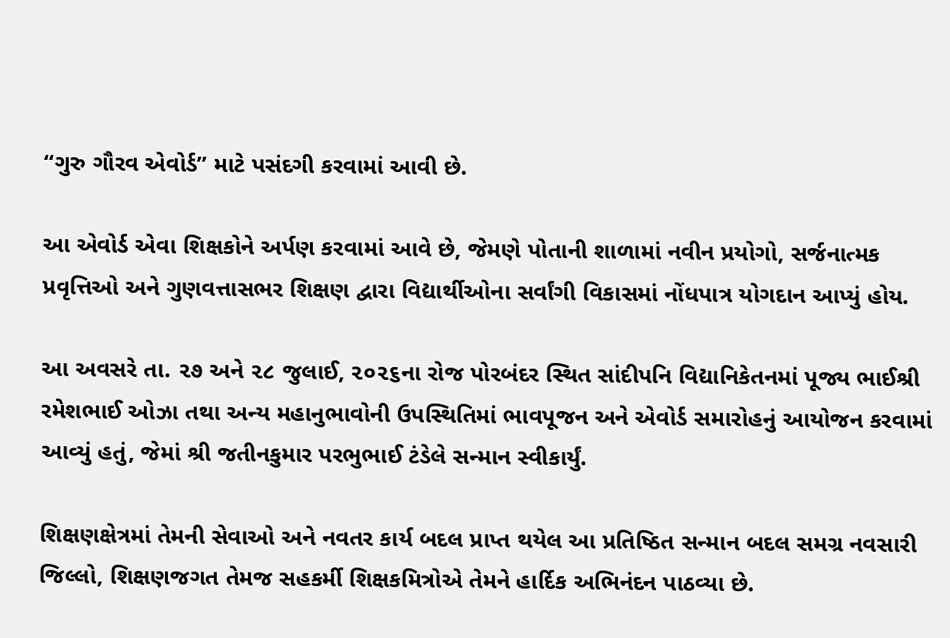“ગુરુ ગૌરવ એવોર્ડ” માટે પસંદગી કરવામાં આવી છે.

આ એવોર્ડ એવા શિક્ષકોને અર્પણ કરવામાં આવે છે, જેમણે પોતાની શાળામાં નવીન પ્રયોગો, સર્જનાત્મક પ્રવૃત્તિઓ અને ગુણવત્તાસભર શિક્ષણ દ્વારા વિદ્યાર્થીઓના સર્વાંગી વિકાસમાં નોંધપાત્ર યોગદાન આપ્યું હોય.

આ અવસરે તા. ૨૭ અને ૨૮ જુલાઈ, ૨૦૨૬ના રોજ પોરબંદર સ્થિત સાંદીપનિ વિદ્યાનિકેતનમાં પૂજ્ય ભાઈશ્રી રમેશભાઈ ઓઝા તથા અન્ય મહાનુભાવોની ઉપસ્થિતિમાં ભાવપૂજન અને એવોર્ડ સમારોહનું આયોજન કરવામાં આવ્યું હતું, જેમાં શ્રી જતીનકુમાર પરભુભાઈ ટંડેલે સન્માન સ્વીકાર્યું.

શિક્ષણક્ષેત્રમાં તેમની સેવાઓ અને નવતર કાર્ય બદલ પ્રાપ્ત થયેલ આ પ્રતિષ્ઠિત સન્માન બદલ સમગ્ર નવસારી જિલ્લો, શિક્ષણજગત તેમજ સહકર્મી શિક્ષકમિત્રોએ તેમને હાર્દિક અભિનંદન પાઠવ્યા છે.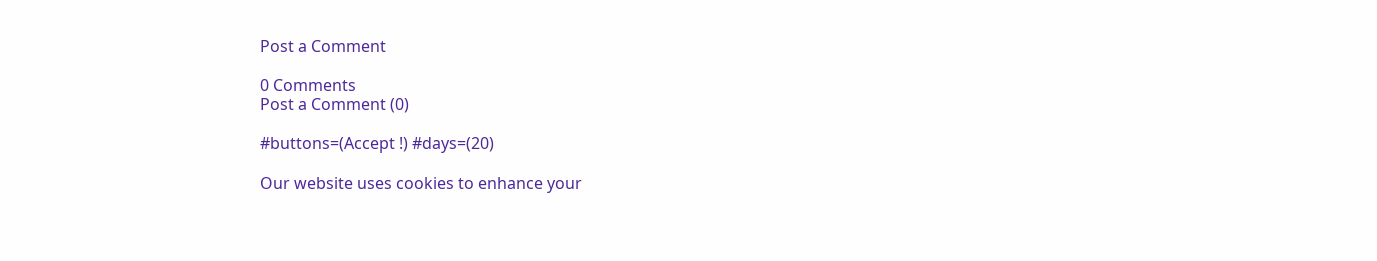Post a Comment

0 Comments
Post a Comment (0)

#buttons=(Accept !) #days=(20)

Our website uses cookies to enhance your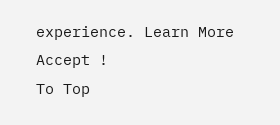experience. Learn More
Accept !
To Top